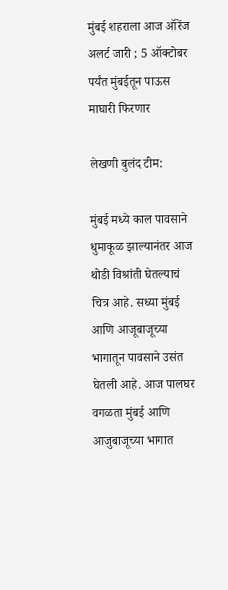मुंबई शहराला आज ऑरेंज अलर्ट जारी ; 5 ऑक्टोबर पर्यंत मुंबईतून पाऊस माघारी फिरणार

लेखणी बुलंद टीम:

मुंबई मध्ये काल पावसाने धुमाकूळ झाल्यानंतर आज थोडी विश्रांती घेतल्याचं चित्र आहे. सध्या मुंबई आणि आजूबाजूच्या भागातून पावसाने उसंत घेतली आहे. आज पालघर वगळता मुंबई आणि आजुबाजूच्या भागात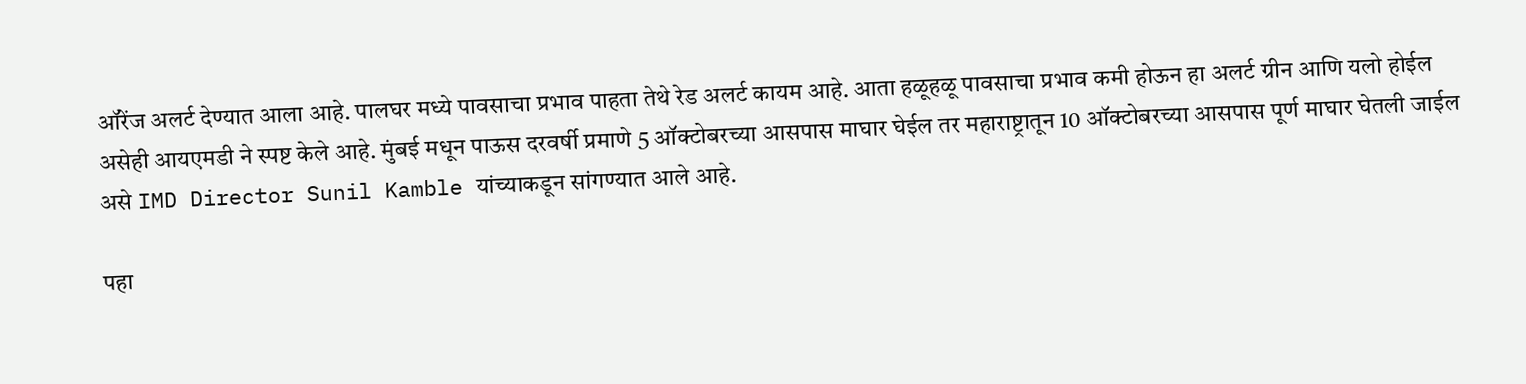ऑरेंज अलर्ट देण्यात आला आहे. पालघर मध्ये पावसाचा प्रभाव पाहता तेथे रेड अलर्ट कायम आहे. आता हळूहळू पावसाचा प्रभाव कमी होऊन हा अलर्ट ग्रीन आणि यलो होईल असेही आयएमडी ने स्पष्ट केले आहे. मुंबई मधून पाऊस दरवर्षी प्रमाणे 5 ऑक्टोबरच्या आसपास माघार घेईल तर महाराष्ट्रातून 10 ऑक्टोबरच्या आसपास पूर्ण माघार घेतली जाईल असे IMD Director Sunil Kamble यांच्याकडून सांगण्यात आले आहे.

पहा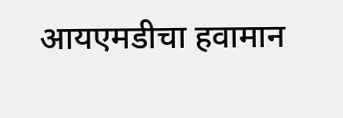आयएमडीचा हवामान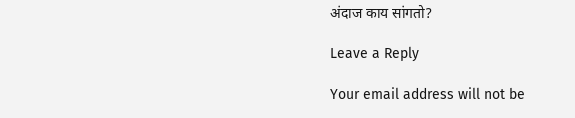अंदाज काय सांगतो?

Leave a Reply

Your email address will not be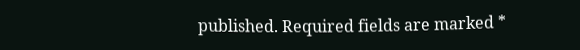published. Required fields are marked *